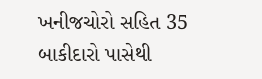ખનીજચોરો સહિત 35 બાકીદારો પાસેથી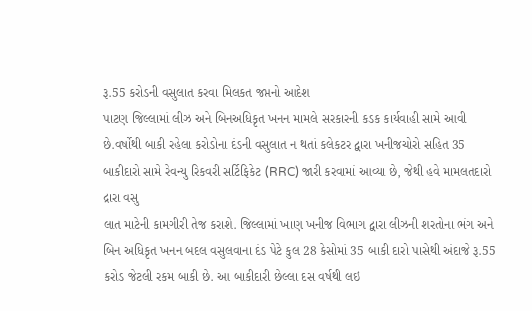રૂ.55 કરોડની વસુલાત કરવા મિલકત જપ્તનો આદેશ
પાટણ જિલ્લામાં લીઝ અને બિનઅધિકૃત ખનન મામલે સરકારની કડક કાર્યવાહી સામે આવી છે.વર્ષોથી બાકી રહેલા કરોડોના દંડની વસુલાત ન થતાં કલેકટર દ્વારા ખનીજચોરો સહિત 35 બાકીદારો સામે રેવન્યુ રિકવરી સર્ટિફિકેટ (RRC) જારી કરવામાં આવ્યા છે, જેથી હવે મામલતદારો દ્રારા વસુ
લાત માટેની કામગીરી તેજ કરાશે. જિલ્લામાં ખાણ ખનીજ વિભાગ દ્વારા લીઝની શરતોના ભંગ અને બિન અધિકૃત ખનન બદલ વસુલવાના દંડ પેટે કુલ 28 કેસોમાં 35 બાકી દારો પાસેથી અંદાજે રૂ.55 કરોડ જેટલી રકમ બાકી છે. આ બાકીદારી છેલ્લા દસ વર્ષથી લઇ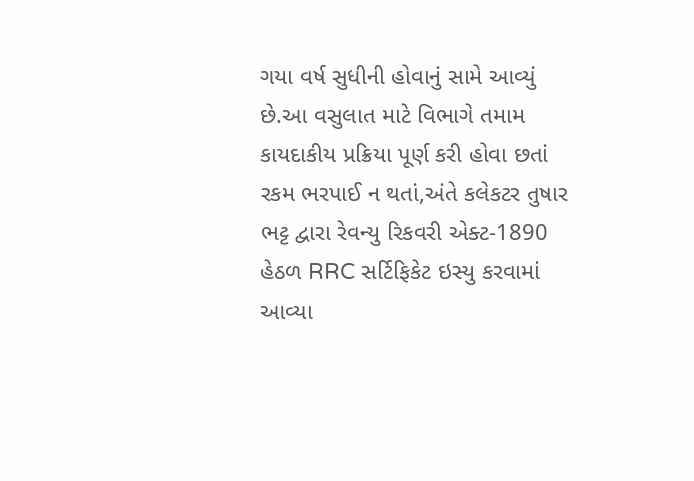ગયા વર્ષ સુધીની હોવાનું સામે આવ્યું છે.આ વસુલાત માટે વિભાગે તમામ કાયદાકીય પ્રક્રિયા પૂર્ણ કરી હોવા છતાં રકમ ભરપાઈ ન થતાં,અંતે કલેકટર તુષાર ભટ્ટ દ્વારા રેવન્યુ રિકવરી એક્ટ-1890 હેઠળ RRC સર્ટિફિકેટ ઇસ્યુ કરવામાં આવ્યા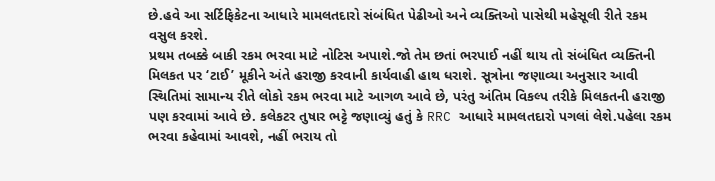છે.હવે આ સર્ટિફિકેટના આધારે મામલતદારો સંબંધિત પેઢીઓ અને વ્યક્તિઓ પાસેથી મહેસૂલી રીતે રકમ વસુલ કરશે.
પ્રથમ તબક્કે બાકી રકમ ભરવા માટે નોટિસ અપાશે.જો તેમ છતાં ભરપાઈ નહીં થાય તો સંબંધિત વ્યક્તિની મિલકત પર ‘ટાઈ’ મૂકીને અંતે હરાજી કરવાની કાર્યવાહી હાથ ધરાશે. સૂત્રોના જણાવ્યા અનુસાર આવી સ્થિતિમાં સામાન્ય રીતે લોકો રકમ ભરવા માટે આગળ આવે છે, પરંતુ અંતિમ વિકલ્પ તરીકે મિલકતની હરાજી પણ કરવામાં આવે છે. કલેકટર તુષાર ભટ્ટે જણાવ્યું હતું કે RRC આધારે મામલતદારો પગલાં લેશે.પહેલા રકમ ભરવા કહેવામાં આવશે, નહીં ભરાય તો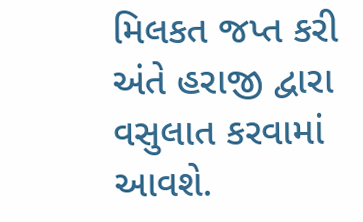મિલકત જપ્ત કરી અંતે હરાજી દ્વારા વસુલાત કરવામાં આવશે.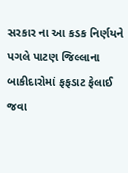સરકાર ના આ કડક નિર્ણયને પગલે પાટણ જિલ્લાના બાકીદારોમાં ફફડાટ ફેલાઈ જવા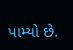પામ્યો છે.